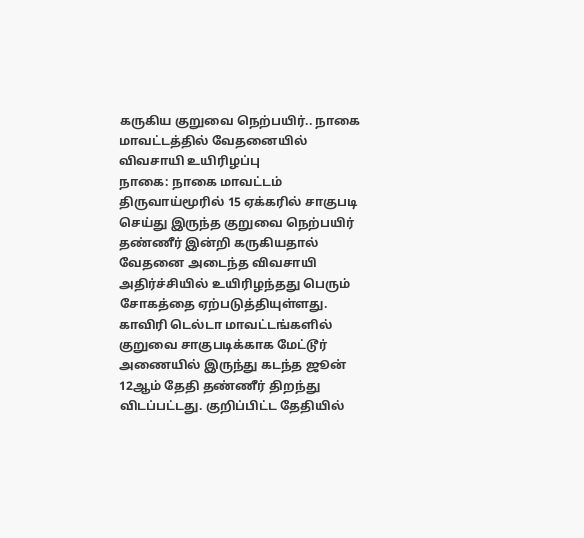கருகிய குறுவை நெற்பயிர்.. நாகை மாவட்டத்தில் வேதனையில் விவசாயி உயிரிழப்பு
நாகை: நாகை மாவட்டம் திருவாய்மூரில் 15 ஏக்கரில் சாகுபடி செய்து இருந்த குறுவை நெற்பயிர் தண்ணீர் இன்றி கருகியதால் வேதனை அடைந்த விவசாயி அதிர்ச்சியில் உயிரிழந்தது பெரும் சோகத்தை ஏற்படுத்தியுள்ளது.
காவிரி டெல்டா மாவட்டங்களில் குறுவை சாகுபடிக்காக மேட்டூர் அணையில் இருந்து கடந்த ஜூன் 12ஆம் தேதி தண்ணீர் திறந்து விடப்பட்டது. குறிப்பிட்ட தேதியில்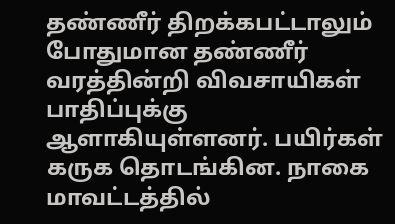தண்ணீர் திறக்கபட்டாலும் போதுமான தண்ணீர் வரத்தின்றி விவசாயிகள் பாதிப்புக்கு ஆளாகியுள்ளனர். பயிர்கள் கருக தொடங்கின. நாகை மாவட்டத்தில்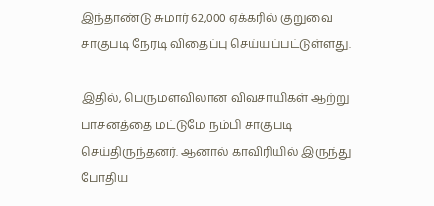இந்தாண்டு சுமார் 62,000 ஏக்கரில் குறுவை சாகுபடி நேரடி விதைப்பு செய்யப்பட்டுள்ளது.

இதில், பெருமளவிலான விவசாயிகள் ஆற்று பாசனத்தை மட்டுமே நம்பி சாகுபடி செய்திருந்தனர். ஆனால் காவிரியில் இருந்து போதிய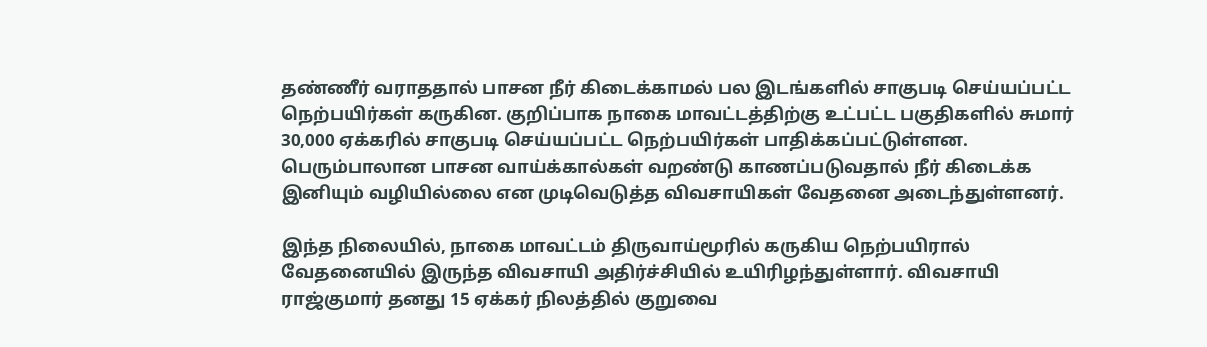தண்ணீர் வராததால் பாசன நீர் கிடைக்காமல் பல இடங்களில் சாகுபடி செய்யப்பட்ட நெற்பயிர்கள் கருகின. குறிப்பாக நாகை மாவட்டத்திற்கு உட்பட்ட பகுதிகளில் சுமார் 30,000 ஏக்கரில் சாகுபடி செய்யப்பட்ட நெற்பயிர்கள் பாதிக்கப்பட்டுள்ளன. பெரும்பாலான பாசன வாய்க்கால்கள் வறண்டு காணப்படுவதால் நீர் கிடைக்க இனியும் வழியில்லை என முடிவெடுத்த விவசாயிகள் வேதனை அடைந்துள்ளனர்.

இந்த நிலையில், நாகை மாவட்டம் திருவாய்மூரில் கருகிய நெற்பயிரால் வேதனையில் இருந்த விவசாயி அதிர்ச்சியில் உயிரிழந்துள்ளார். விவசாயி ராஜ்குமார் தனது 15 ஏக்கர் நிலத்தில் குறுவை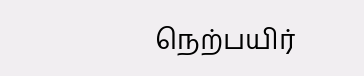நெற்பயிர்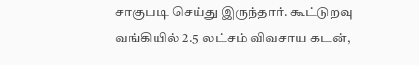சாகுபடி செய்து இருந்தார். கூட்டுறவு வங்கியில் 2.5 லட்சம் விவசாய கடன்,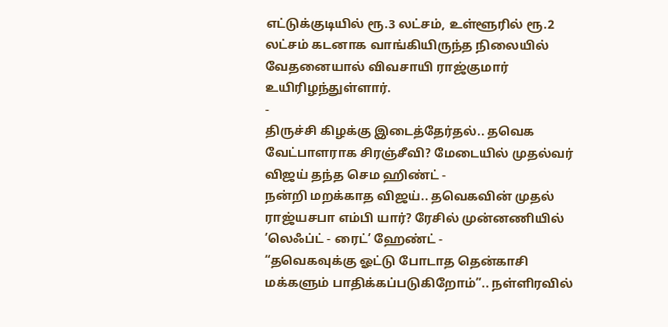எட்டுக்குடியில் ரூ.3 லட்சம், உள்ளூரில் ரூ.2 லட்சம் கடனாக வாங்கியிருந்த நிலையில் வேதனையால் விவசாயி ராஜ்குமார் உயிரிழந்துள்ளார்.
-
திருச்சி கிழக்கு இடைத்தேர்தல்.. தவெக வேட்பாளராக சிரஞ்சீவி? மேடையில் முதல்வர் விஜய் தந்த செம ஹிண்ட் -
நன்றி மறக்காத விஜய்.. தவெகவின் முதல் ராஜ்யசபா எம்பி யார்? ரேசில் முன்னணியில் ’லெஃப்ட் - ரைட்’ ஹேண்ட் -
“தவெகவுக்கு ஓட்டு போடாத தென்காசி மக்களும் பாதிக்கப்படுகிறோம்”.. நள்ளிரவில்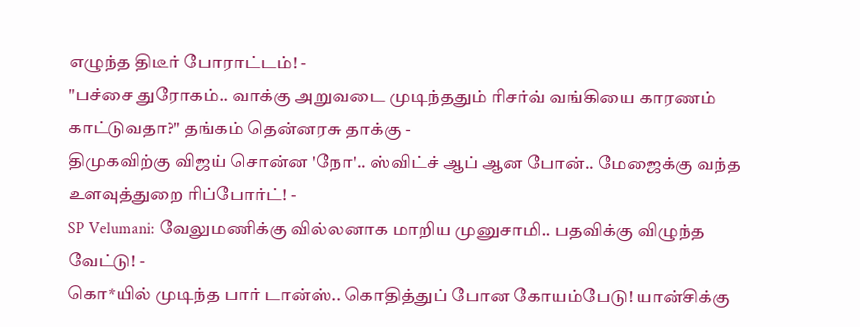எழுந்த திடீர் போராட்டம்! -
"பச்சை துரோகம்.. வாக்கு அறுவடை முடிந்ததும் ரிசர்வ் வங்கியை காரணம் காட்டுவதா?" தங்கம் தென்னரசு தாக்கு -
திமுகவிற்கு விஜய் சொன்ன 'நோ'.. ஸ்விட்ச் ஆப் ஆன போன்.. மேஜைக்கு வந்த உளவுத்துறை ரிப்போர்ட்! -
SP Velumani: வேலுமணிக்கு வில்லனாக மாறிய முனுசாமி.. பதவிக்கு விழுந்த வேட்டு! -
கொ*யில் முடிந்த பார் டான்ஸ்.. கொதித்துப் போன கோயம்பேடு! யான்சிக்கு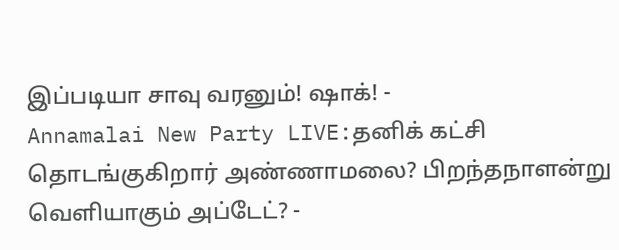இப்படியா சாவு வரனும்! ஷாக்! -
Annamalai New Party LIVE:தனிக் கட்சி தொடங்குகிறார் அண்ணாமலை? பிறந்தநாளன்று வெளியாகும் அப்டேட்? -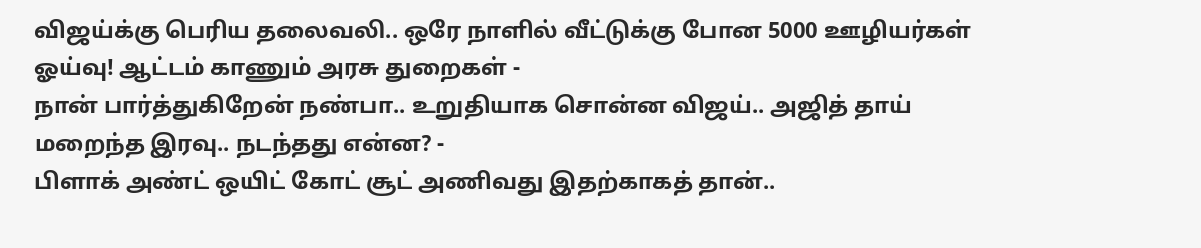விஜய்க்கு பெரிய தலைவலி.. ஒரே நாளில் வீட்டுக்கு போன 5000 ஊழியர்கள் ஓய்வு! ஆட்டம் காணும் அரசு துறைகள் -
நான் பார்த்துகிறேன் நண்பா.. உறுதியாக சொன்ன விஜய்.. அஜித் தாய் மறைந்த இரவு.. நடந்தது என்ன? -
பிளாக் அண்ட் ஒயிட் கோட் சூட் அணிவது இதற்காகத் தான்..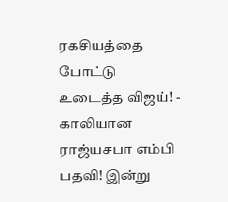ரகசியத்தை போட்டு உடைத்த விஜய்! -
காலியான ராஜ்யசபா எம்பி பதவி! இன்று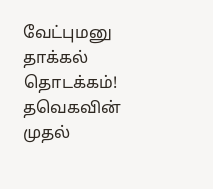வேட்புமனு தாக்கல் தொடக்கம்! தவெகவின் முதல்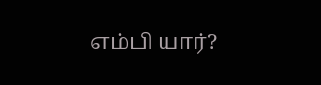எம்பி யார்?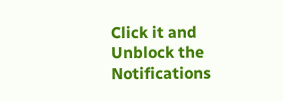Click it and Unblock the Notifications